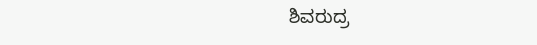ಶಿವರುದ್ರ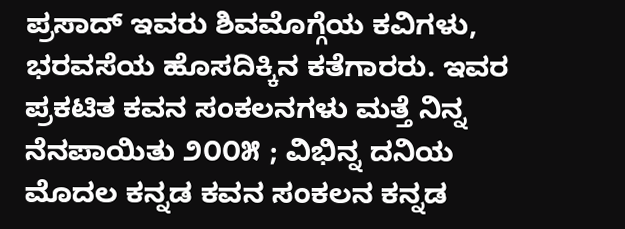ಪ್ರಸಾದ್ ಇವರು ಶಿವಮೊಗ್ಗೆಯ ಕವಿಗಳು, ಭರವಸೆಯ ಹೊಸದಿಕ್ಕಿನ ಕತೆಗಾರರು. ಇವರ ಪ್ರಕಟಿತ ಕವನ ಸಂಕಲನಗಳು ಮತ್ತೆ ನಿನ್ನ ನೆನಪಾಯಿತು ೨೦೦೫ ; ವಿಭಿನ್ನ ದನಿಯ ಮೊದಲ ಕನ್ನಡ ಕವನ ಸಂಕಲನ ಕನ್ನಡ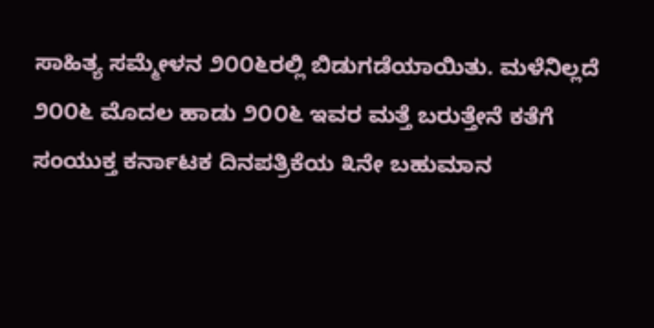ಸಾಹಿತ್ಯ ಸಮ್ಮೇಳನ ೨೦೦೬ರಲ್ಲಿ ಬಿಡುಗಡೆಯಾಯಿತು. ಮಳೆನಿಲ್ಲದೆ ೨೦೦೬ ಮೊದಲ ಹಾಡು ೨೦೦೬ ಇವರ ಮತ್ತೆ ಬರುತ್ತೇನೆ ಕತೆಗೆ ಸಂಯುಕ್ತ ಕರ್ನಾಟಕ ದಿನಪತ್ರಿಕೆಯ ೩ನೇ ಬಹುಮಾನ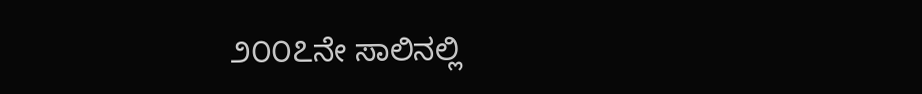೨೦೦೭ನೇ ಸಾಲಿನಲ್ಲಿ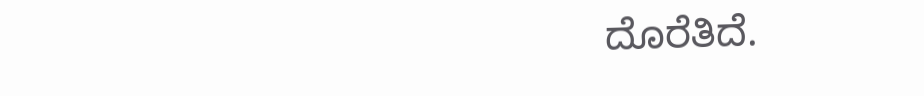ದೊರೆತಿದೆ.